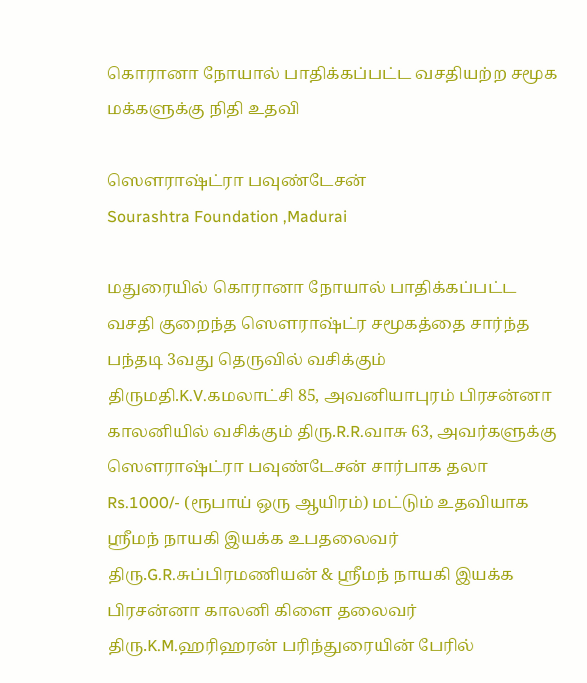கொரானா நோயால் பாதிக்கப்பட்ட வசதியற்ற சமூக மக்களுக்கு நிதி உதவி

ஸௌராஷ்ட்ரா பவுண்டேசன்
Sourashtra Foundation ,Madurai

மதுரையில் கொரானா நோயால் பாதிக்கப்பட்ட வசதி குறைந்த ஸௌராஷ்ட்ர சமூகத்தை சார்ந்த பந்தடி 3வது தெருவில் வசிக்கும் திருமதி.K.V.கமலாட்சி 85, அவனியாபுரம் பிரசன்னா காலனியில் வசிக்கும் திரு.R.R.வாசு 63, அவர்களுக்கு ஸௌராஷ்ட்ரா பவுண்டேசன் சார்பாக தலா Rs.1000/- (ரூபாய் ஒரு ஆயிரம்) மட்டும் உதவியாக ஸ்ரீமந் நாயகி இயக்க உபதலைவர் திரு.G.R.சுப்பிரமணியன் & ஸ்ரீமந் நாயகி இயக்க பிரசன்னா காலனி கிளை தலைவர் திரு.K.M.ஹரிஹரன் பரிந்துரையின் பேரில்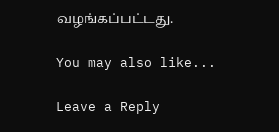வழங்கப்பட்டது.

You may also like...

Leave a Reply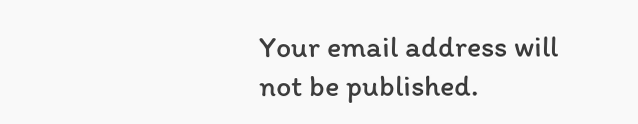Your email address will not be published.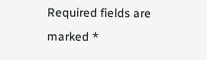Required fields are marked *